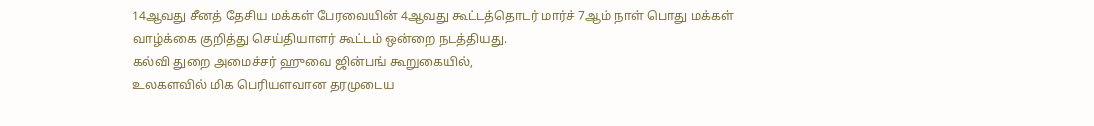14ஆவது சீனத் தேசிய மக்கள் பேரவையின் 4ஆவது கூட்டத்தொடர் மார்ச் 7ஆம் நாள் பொது மக்கள் வாழ்க்கை குறித்து செய்தியாளர் கூட்டம் ஒன்றை நடத்தியது.
கல்வி துறை அமைச்சர் ஹுவை ஜின்பங் கூறுகையில்,
உலகளவில் மிக பெரியளவான தரமுடைய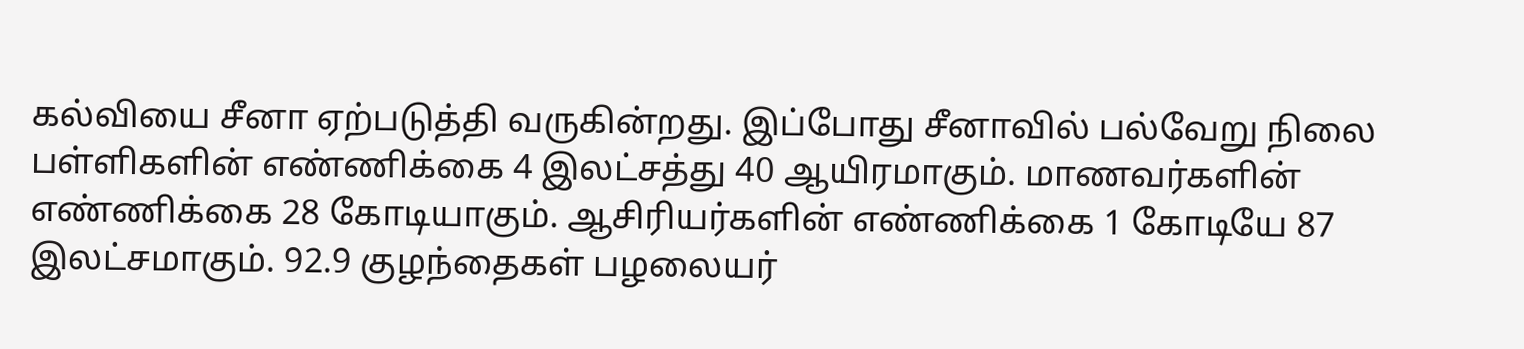கல்வியை சீனா ஏற்படுத்தி வருகின்றது. இப்போது சீனாவில் பல்வேறு நிலை பள்ளிகளின் எண்ணிக்கை 4 இலட்சத்து 40 ஆயிரமாகும். மாணவர்களின் எண்ணிக்கை 28 கோடியாகும். ஆசிரியர்களின் எண்ணிக்கை 1 கோடியே 87 இலட்சமாகும். 92.9 குழந்தைகள் பழலையர்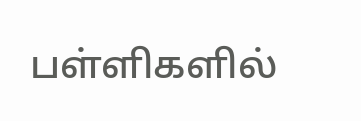பள்ளிகளில்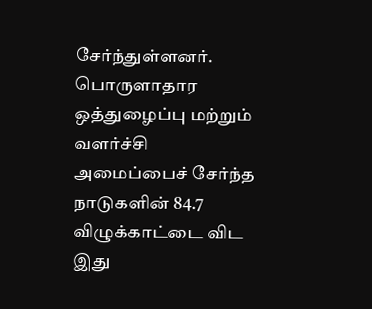சேர்ந்துள்ளனர். பொருளாதார ஒத்துழைப்பு மற்றும் வளர்ச்சி அமைப்பைச் சேர்ந்த நாடுகளின் 84.7 விழுக்காட்டை விட இது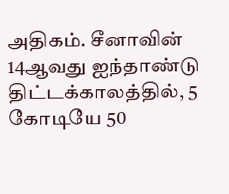அதிகம். சீனாவின் 14ஆவது ஐந்தாண்டு திட்டக்காலத்தில், 5 கோடியே 50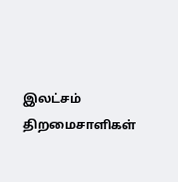இலட்சம் திறமைசாளிகள்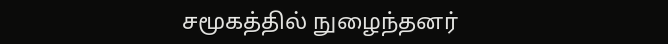சமூகத்தில் நுழைந்தனர்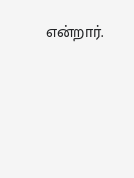என்றார்.